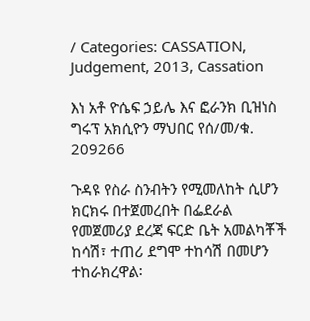/ Categories: CASSATION, Judgement, 2013, Cassation

እነ አቶ ዮሴፍ ኃይሌ እና ፎራንክ ቢዝነስ ግሩፕ አክሲዮን ማህበር የሰ/መ/ቁ. 209266

ጉዳዩ የስራ ስንብትን የሚመለከት ሲሆን ክርክሩ በተጀመረበት በፌደራል የመጀመሪያ ደረጃ ፍርድ ቤት አመልካቾች ከሳሽ፣ ተጠሪ ደግሞ ተከሳሽ በመሆን ተከራክረዋል፡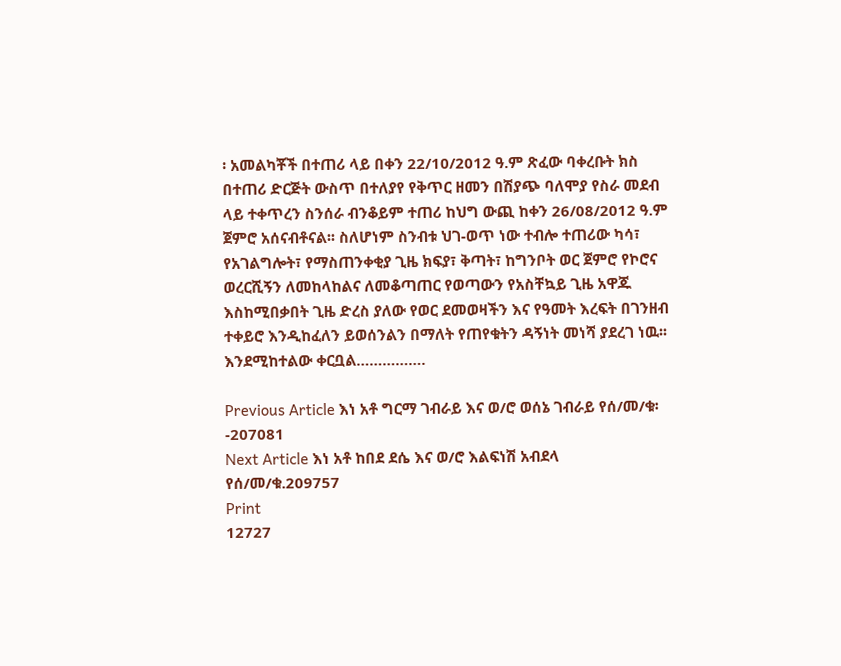፡ አመልካቾች በተጠሪ ላይ በቀን 22/10/2012 ዓ.ም ጽፈው ባቀረቡት ክስ በተጠሪ ድርጅት ውስጥ በተለያየ የቅጥር ዘመን በሽያጭ ባለሞያ የስራ መደብ ላይ ተቀጥረን ስንሰራ ብንቆይም ተጠሪ ከህግ ውጪ ከቀን 26/08/2012 ዓ.ም ጀምሮ አሰናብቶናል፡፡ ስለሆነም ስንብቱ ህገ-ወጥ ነው ተብሎ ተጠሪው ካሳ፣ የአገልግሎት፣ የማስጠንቀቂያ ጊዜ ክፍያ፣ ቅጣት፣ ከግንቦት ወር ጀምሮ የኮሮና ወረርሺኝን ለመከላከልና ለመቆጣጠር የወጣውን የአስቸኳይ ጊዜ አዋጁ እስከሚበቃበት ጊዜ ድረስ ያለው የወር ደመወዛችን እና የዓመት እረፍት በገንዘብ ተቀይሮ እንዲከፈለን ይወሰንልን በማለት የጠየቁትን ዳኝነት መነሻ ያደረገ ነዉ፡፡እንደሚከተልው ቀርቧል…………….

Previous Article እነ አቶ ግርማ ገብራይ እና ወ/ሮ ወሰኔ ገብራይ የሰ/መ/ቁ፡-207081
Next Article እነ አቶ ከበደ ደሴ እና ወ/ሮ እልፍነሽ አብደላ የሰ/መ/ቁ.209757
Print
12727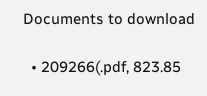Documents to download

  • 209266(.pdf, 823.85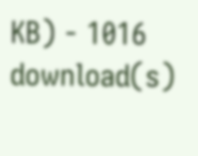KB) - 1016 download(s)